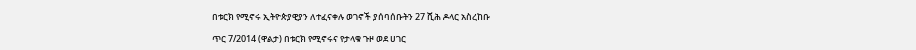በቱርክ የሚኖሩ ኢትዮጵያዊያን ለተፈናቀሉ ወገኖች ያሰባሰቡትን 27 ሺሕ ዶላር አስረከቡ

ጥር 7/2014 (ዋልታ) በቱርክ የሚኖሩና የታላቁ ጉዞ ወደ ሀገር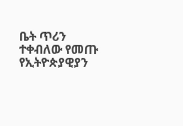ቤት ጥሪን ተቀብለው የመጡ የኢትዮጵያዊያን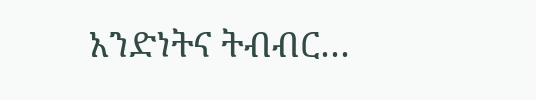አንድነትና ትብብር…